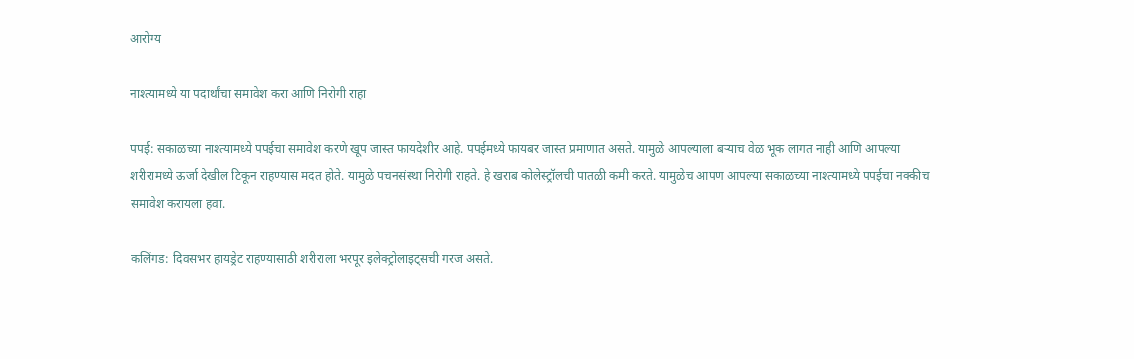आरोग्य

नाश्त्यामध्ये या पदार्थांचा समावेश करा आणि निरोगी राहा

पपई: सकाळच्या नाश्त्यामध्ये पपईचा समावेश करणे खूप जास्त फायदेशीर आहे. पपईमध्ये फायबर जास्त प्रमाणात असते. यामुळे आपल्याला बऱ्याच वेळ भूक लागत नाही आणि आपल्या शरीरामध्ये ऊर्जा देखील टिकून राहण्यास मदत होते. यामुळे पचनसंस्था निरोगी राहते. हे खराब कोलेस्ट्रॉलची पातळी कमी करते. यामुळेच आपण आपल्या सकाळच्या नाश्त्यामध्ये पपईचा नक्कीच समावेश करायला हवा.

कलिंगड: दिवसभर हायड्रेट राहण्यासाठी शरीराला भरपूर इलेक्ट्रोलाइट्सची गरज असते.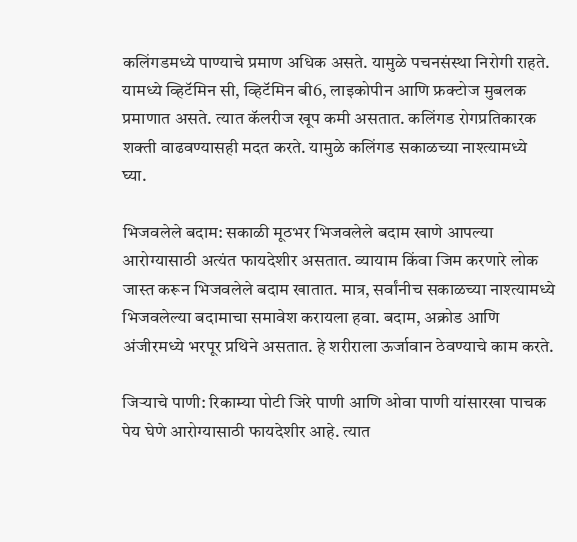कलिंगडमध्ये पाण्याचे प्रमाण अधिक असते. यामुळे पचनसंस्था निरोगी राहते. यामध्ये व्हिटॅमिन सी, व्हिटॅमिन बी6, लाइकोपीन आणि फ्रक्टोज मुबलक प्रमाणात असते. त्यात कॅलरीज खूप कमी असतात. कलिंगड रोगप्रतिकारक शक्ती वाढवण्यासही मदत करते. यामुळे कलिंगड सकाळच्या नाश्त्यामध्ये घ्या.

भिजवलेले बदाम: सकाळी मूठभर भिजवलेले बदाम खाणे आपल्या आरोग्यासाठी अत्यंत फायदेशीर असतात. व्यायाम किंवा जिम करणारे लोक जास्त करून भिजवलेले बदाम खातात. मात्र, सर्वांनीच सकाळच्या नाश्त्यामध्ये भिजवलेल्या बदामाचा समावेश करायला हवा. बदाम, अक्रोड आणि अंजीरमध्ये भरपूर प्रथिने असतात. हे शरीराला ऊर्जावान ठेवण्याचे काम करते.

जिऱ्याचे पाणी: रिकाम्या पोटी जिरे पाणी आणि ओवा पाणी यांसारखा पाचक पेय घेणे आरोग्यासाठी फायदेशीर आहे. त्यात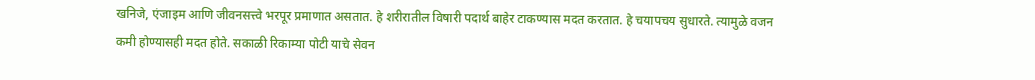खनिजे, एंजाइम आणि जीवनसत्त्वे भरपूर प्रमाणात असतात. हे शरीरातील विषारी पदार्थ बाहेर टाकण्यास मदत करतात. हे चयापचय सुधारते. त्यामुळे वजन कमी होण्यासही मदत होते. सकाळी रिकाम्या पोटी याचे सेवन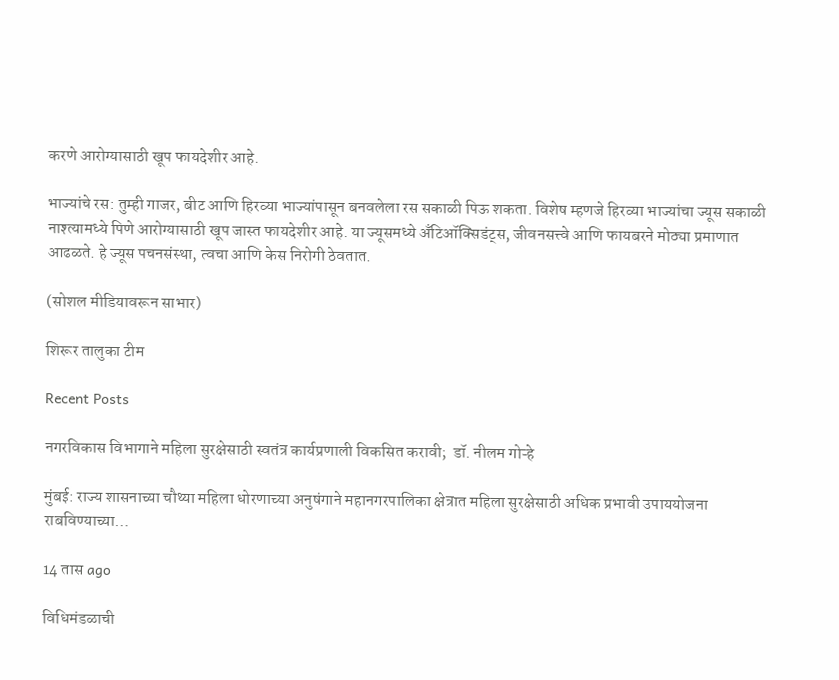करणे आरोग्यासाठी खूप फायदेशीर आहे.

भाज्यांचे रस: तुम्ही गाजर, बीट आणि हिरव्या भाज्यांपासून बनवलेला रस सकाळी पिऊ शकता. विशेष म्हणजे हिरव्या भाज्यांचा ज्यूस सकाळी नाश्त्यामध्ये पिणे आरोग्यासाठी खूप जास्त फायदेशीर आहे. या ज्यूसमध्ये अँटिऑक्सिडंट्स, जीवनसत्त्वे आणि फायबरने मोठ्या प्रमाणात आढळते. हे ज्यूस पचनसंस्था, त्वचा आणि केस निरोगी ठेवतात.

(सोशल मीडियावरून साभार)

शिरूर तालुका टीम

Recent Posts

नगरविकास विभागाने महिला सुरक्षेसाठी स्वतंत्र कार्यप्रणाली विकसित करावी;  डॉ. नीलम गोऱ्हे

मुंबई: राज्य शासनाच्या चौथ्या महिला धोरणाच्या अनुषंगाने महानगरपालिका क्षेत्रात महिला सुरक्षेसाठी अधिक प्रभावी उपाययोजना राबविण्याच्या…

14 तास ago

विधिमंडळाची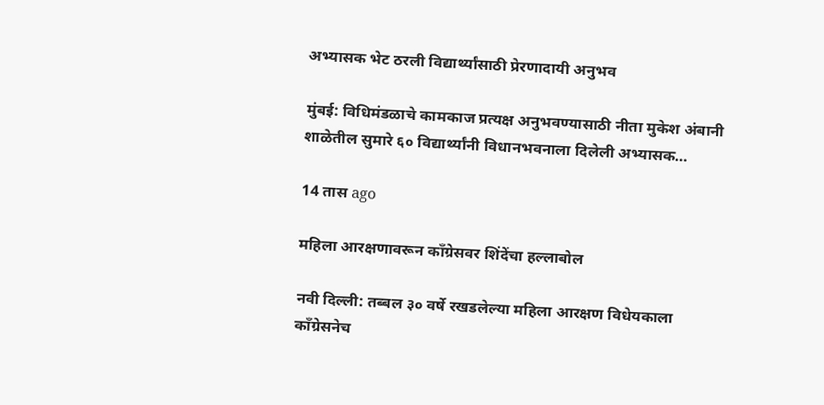अभ्यासक भेट ठरली विद्यार्थ्यांसाठी प्रेरणादायी अनुभव

मुंबई: विधिमंडळाचे कामकाज प्रत्यक्ष अनुभवण्यासाठी नीता मुकेश अंबानी शाळेतील सुमारे ६० विद्यार्थ्यांनी विधानभवनाला दिलेली अभ्यासक…

14 तास ago

महिला आरक्षणावरून काँग्रेसवर शिंदेंचा हल्लाबोल

नवी दिल्ली: तब्बल ३० वर्षे रखडलेल्या महिला आरक्षण विधेयकाला काँग्रेसनेच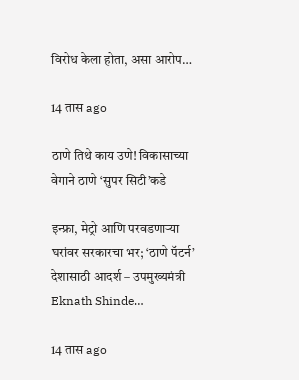विरोध केला होता, असा आरोप…

14 तास ago

ठाणे तिथे काय उणे! विकासाच्या वेगाने ठाणे ‘सुपर सिटी’कडे

इन्फ्रा, मेट्रो आणि परवडणाऱ्या घरांवर सरकारचा भर; ‘ठाणे पॅटर्न’ देशासाठी आदर्श – उपमुख्यमंत्री Eknath Shinde…

14 तास ago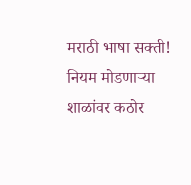मराठी भाषा सक्ती! नियम मोडणाऱ्या शाळांवर कठोर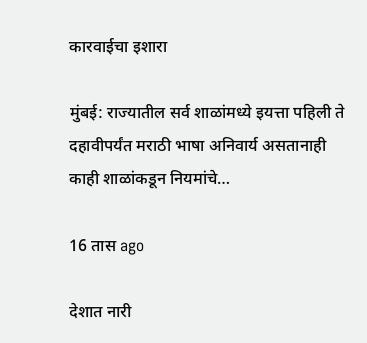कारवाईचा इशारा

मुंबई: राज्यातील सर्व शाळांमध्ये इयत्ता पहिली ते दहावीपर्यंत मराठी भाषा अनिवार्य असतानाही काही शाळांकडून नियमांचे…

16 तास ago

देशात नारी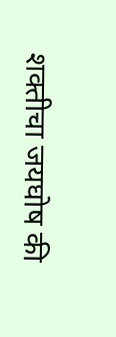शक्तीचा जयघोष की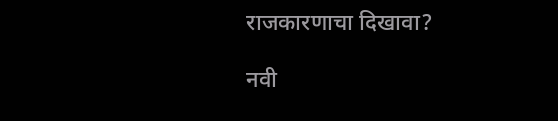राजकारणाचा दिखावा?

नवी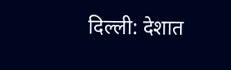दिल्ली: देशात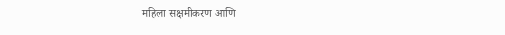महिला सक्षमीकरण आणि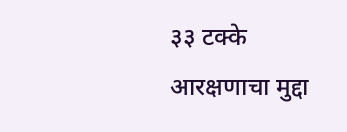३३ टक्के आरक्षणाचा मुद्दा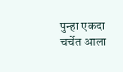पुन्हा एकदा चर्चेत आला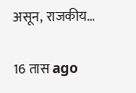असून, राजकीय…

16 तास ago